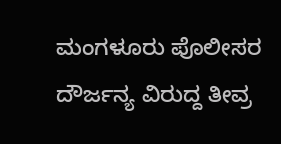ಮಂಗಳೂರು ಪೊಲೀಸರ ದೌರ್ಜನ್ಯ ವಿರುದ್ದ ತೀವ್ರ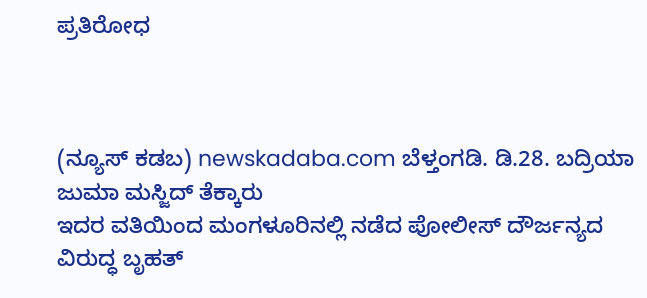ಪ್ರತಿರೋಧ



(ನ್ಯೂಸ್ ಕಡಬ) newskadaba.com ಬೆಳ್ತಂಗಡಿ. ಡಿ.28. ಬದ್ರಿಯಾ ಜುಮಾ ಮಸ್ಜಿದ್ ತೆಕ್ಕಾರು
ಇದರ ವತಿಯಿಂದ ಮಂಗಳೂರಿನಲ್ಲಿ ನಡೆದ ಪೋಲೀಸ್ ದೌರ್ಜನ್ಯದ ವಿರುದ್ಧ ಬೃಹತ್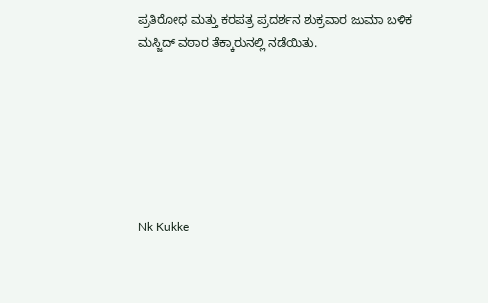ಪ್ರತಿರೋಧ ಮತ್ತು ಕರಪತ್ರ ಪ್ರದರ್ಶನ ಶುಕ್ರವಾರ ಜುಮಾ ಬಳಿಕ
ಮಸ್ಜಿದ್ ವಠಾರ ತೆಕ್ಕಾರುನಲ್ಲಿ ನಡೆಯಿತು.







Nk Kukke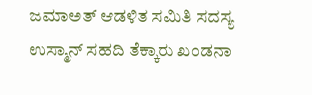ಜಮಾಅತ್ ಆಡಳಿತ ಸಮಿತಿ ಸದಸ್ಯ ಉಸ್ಮಾನ್ ಸಹದಿ ತೆಕ್ಕಾರು ಖಂಡನಾ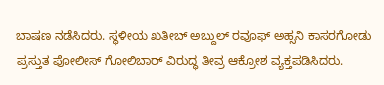ಬಾಷಣ ನಡೆಸಿದರು. ಸ್ಥಳೀಯ ಖತೀಬ್ ಅಬ್ದುಲ್ ರವೂಫ್ ಅಹ್ಸನಿ ಕಾಸರಗೋಡು ಪ್ರಸ್ತುತ ಪೋಲೀಸ್ ಗೋಲಿಬಾರ್ ವಿರುದ್ಧ ತೀವ್ರ ಆಕ್ರೋಶ ವ್ಯಕ್ತಪಡಿಸಿದರು.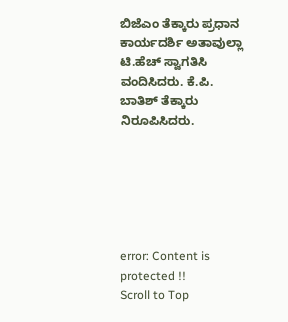ಬಿಜೆಎಂ ತೆಕ್ಕಾರು ಪ್ರಧಾನ ಕಾರ್ಯದರ್ಶಿ ಅತಾವುಲ್ಲಾ ಟಿ.ಹೆಚ್ ಸ್ವಾಗತಿಸಿ ವಂದಿಸಿದರು. ಕೆ.ಪಿ. ಬಾತಿಶ್ ತೆಕ್ಕಾರು ನಿರೂಪಿಸಿದರು.






error: Content is protected !!
Scroll to Top